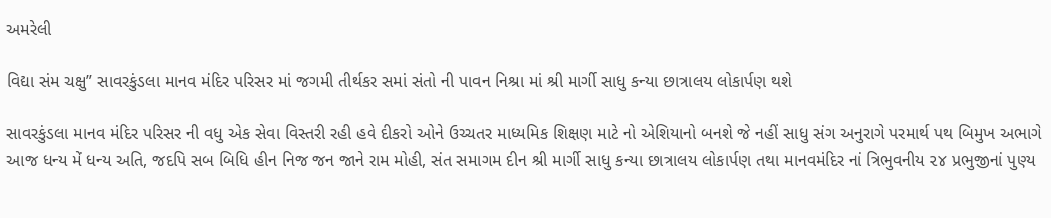અમરેલી

વિદ્યા સંમ ચક્ષુ” સાવરકુંડલા માનવ મંદિર પરિસર માં જગમી તીર્થકર સમાં સંતો ની પાવન નિશ્રા માં શ્રી માર્ગી સાધુ કન્યા છાત્રાલય લોકાર્પણ થશે

સાવરકુંડલા માનવ મંદિર પરિસર ની વધુ એક સેવા વિસ્તરી રહી હવે દીકરો ઓને ઉચ્ચતર માધ્યમિક શિક્ષણ માટે નો એશિયાનો બનશે જે નહીં સાધુ સંગ અનુરાગે પરમાર્થ પથ બિમુખ અભાગે આજ ધન્ય મેં ધન્ય અતિ, જદપિ સબ બિધિ હીન નિજ જન જાને રામ મોહી, સંત સમાગમ દીન શ્રી માર્ગી સાધુ કન્યા છાત્રાલય લોકાર્પણ તથા માનવમંદિર નાં ત્રિભુવનીય ૨૪ પ્રભુજીનાં પુણ્ય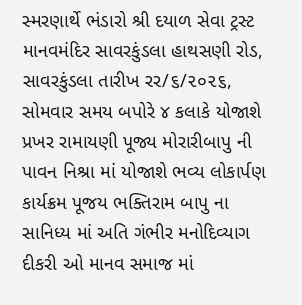સ્મરણાર્થે ભંડારો શ્રી દયાળ સેવા ટ્રસ્ટ માનવમંદિર સાવરકુંડલા હાથસણી રોડ, સાવરકુંડલા તારીખ રર/૬/૨૦૨૬, સોમવાર સમય બપોરે ૪ કલાકે યોજાશે પ્રખર રામાયણી પૂજ્ય મોરારીબાપુ ની પાવન નિશ્રા માં યોજાશે ભવ્ય લોકાર્પણ કાર્યક્રમ પૂજય ભક્તિરામ બાપુ ના સાનિધ્ય માં અતિ ગંભીર મનોદિવ્યાગ દીકરી ઓ માનવ સમાજ માં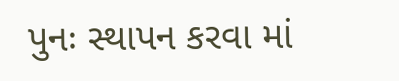પુનઃ સ્થાપન કરવા માં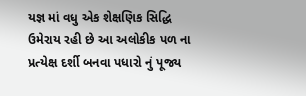યજ્ઞ માં વધુ એક શેક્ષણિક સિદ્ધિ ઉમેરાય રહી છે આ અલોકીક પળ ના પ્રત્યેક્ષ દર્શી બનવા પધારો નું પૂજ્ય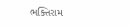ભક્તિરામ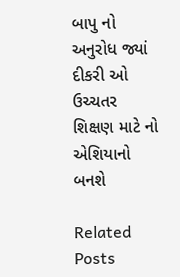બાપુ નો અનુરોધ જ્યાં દીકરી ઓ ઉચ્ચતર શિક્ષણ માટે નો એશિયાનો બનશે

Related Posts